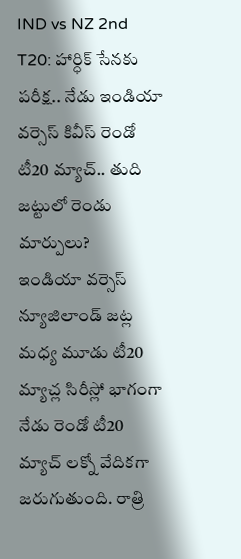IND vs NZ 2nd T20: హార్ధిక్ సేనకు పరీక్ష.. నేడు ఇండియా వర్సెస్ కివీస్ రెండో టీ20 మ్యాచ్.. తుది జట్టులో రెండు మార్పులు?
ఇండియా వర్సెస్ న్యూజిలాండ్ జట్ల మధ్య మూడు టీ20 మ్యాచ్ల సిరీస్లో భాగంగా నేడు రెండో టీ20 మ్యాచ్ లక్నో వేదికగా జరుగుతుంది. రాత్రి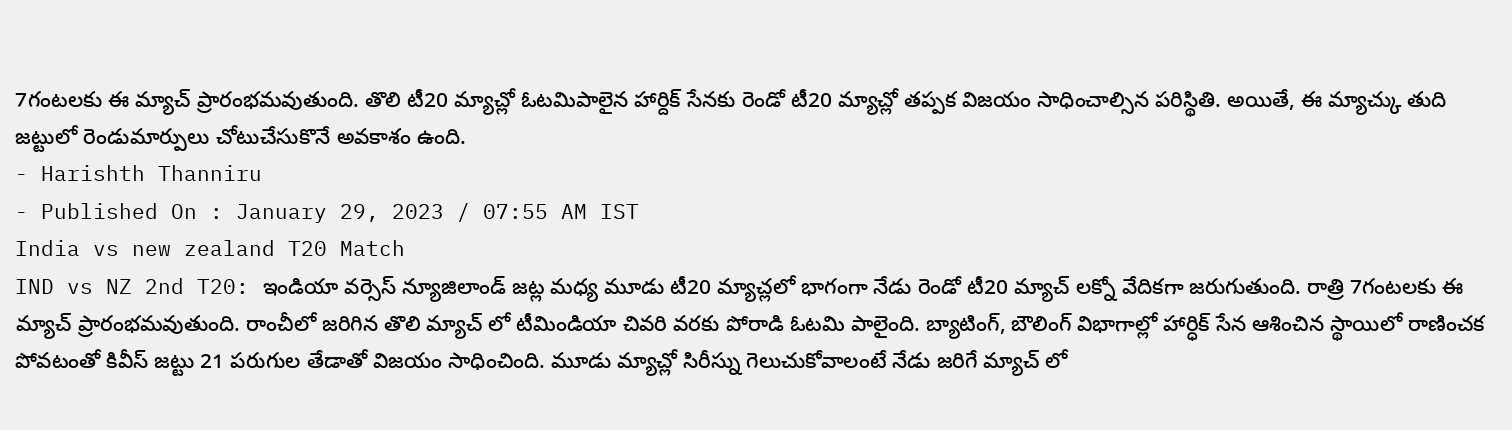7గంటలకు ఈ మ్యాచ్ ప్రారంభమవుతుంది. తొలి టీ20 మ్యాచ్లో ఓటమిపాలైన హార్దిక్ సేనకు రెండో టీ20 మ్యాచ్లో తప్పక విజయం సాధించాల్సిన పరిస్థితి. అయితే, ఈ మ్యాచ్కు తుది జట్టులో రెండుమార్పులు చోటుచేసుకొనే అవకాశం ఉంది.
- Harishth Thanniru
- Published On : January 29, 2023 / 07:55 AM IST
India vs new zealand T20 Match
IND vs NZ 2nd T20: ఇండియా వర్సెస్ న్యూజిలాండ్ జట్ల మధ్య మూడు టీ20 మ్యాచ్లలో భాగంగా నేడు రెండో టీ20 మ్యాచ్ లక్నో వేదికగా జరుగుతుంది. రాత్రి 7గంటలకు ఈ మ్యాచ్ ప్రారంభమవుతుంది. రాంచీలో జరిగిన తొలి మ్యాచ్ లో టీమిండియా చివరి వరకు పోరాడి ఓటమి పాలైంది. బ్యాటింగ్, బౌలింగ్ విభాగాల్లో హార్ధిక్ సేన ఆశించిన స్థాయిలో రాణించక పోవటంతో కివీస్ జట్టు 21 పరుగుల తేడాతో విజయం సాధించింది. మూడు మ్యాచ్లో సిరీస్ను గెలుచుకోవాలంటే నేడు జరిగే మ్యాచ్ లో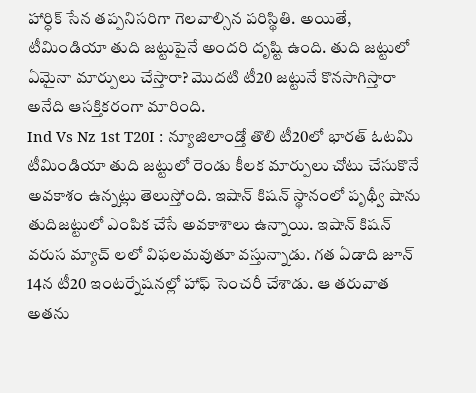హార్ధిక్ సేన తప్పనిసరిగా గెలవాల్సిన పరిస్థితి. అయితే, టీమిండియా తుది జట్టుపైనే అందరి దృష్టి ఉంది. తుది జట్టులో ఏమైనా మార్పులు చేస్తారా? మొదటి టీ20 జట్టునే కొనసాగిస్తారా అనేది ఆసక్తికరంగా మారింది.
Ind Vs Nz 1st T20I : న్యూజిలాండ్తో తొలి టీ20లో భారత్ ఓటమి
టీమిండియా తుది జట్టులో రెండు కీలక మార్పులు చోటు చేసుకొనే అవకాశం ఉన్నట్లు తెలుస్తోంది. ఇషాన్ కిషన్ స్థానంలో పృథ్వీ షాను తుదిజట్టులో ఎంపిక చేసే అవకాశాలు ఉన్నాయి. ఇషాన్ కిషన్ వరుస మ్యాచ్ లలో విఫలమవుతూ వస్తున్నాడు. గత ఏడాది జూన్ 14న టీ20 ఇంటర్నేషనల్లో హాఫ్ సెంచరీ చేశాడు. ఆ తరువాత అతను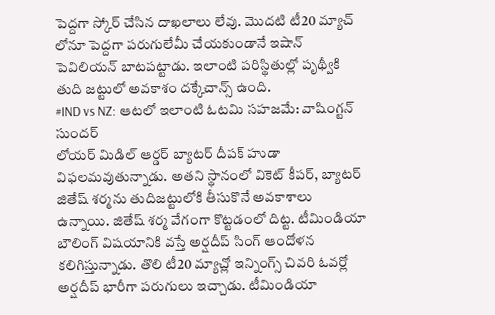పెద్దగా స్కోర్ చేసిన దాఖలాలు లేవు. మొదటి టీ20 మ్యాచ్ లోనూ పెద్దగా పరుగులేమీ చేయకుండానే ఇషాన్ పెవిలియన్ బాటపట్టాడు. ఇలాంటి పరిస్థితుల్లో పృథ్వీకి తుది జట్టులో అవకాశం దక్కేచాన్స్ ఉంది.
#IND vs NZ: ఆటలో ఇలాంటి ఓటమి సహజమే: వాషింగ్టన్ సుందర్
లోయర్ మిడిల్ ఆర్డర్ బ్యాటర్ దీపక్ హుడా విఫలమవుతున్నాడు. అతని స్థానంలో వికెట్ కీపర్, బ్యాటర్ జితేష్ శర్మను తుదిజట్టులోకి తీసుకొనే అవకాశాలు ఉన్నాయి. జితేష్ శర్మ వేగంగా కొట్టడంలో దిట్ట. టీమిండియా బౌలింగ్ విషయానికి వస్తే అర్షదీప్ సింగ్ ఆందోళన కలిగిస్తున్నాడు. తొలి టీ20 మ్యాచ్లో ఇన్నింగ్స్ చివరి ఓవర్లో అర్షదీప్ భారీగా పరుగులు ఇచ్చాడు. టీమిండియా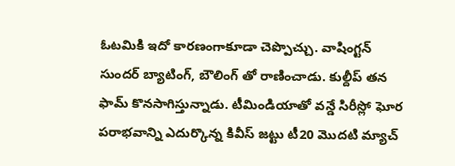ఓటమికి ఇదో కారణంగాకూడా చెప్పొచ్చు. వాషింగ్టన్ సుందర్ బ్యాటింగ్, బౌలింగ్ తో రాణించాడు. కుల్దీప్ తన ఫామ్ కొనసాగిస్తున్నాడు. టీమిండియాతో వన్డే సిరీస్లో ఘోర పరాభవాన్ని ఎదుర్కొన్న కివీస్ జట్టు టీ20 మొదటి మ్యాచ్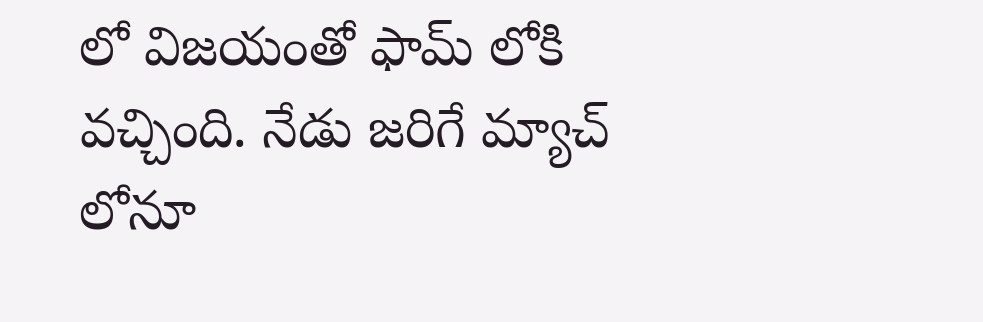లో విజయంతో ఫామ్ లోకి వచ్చింది. నేడు జరిగే మ్యాచ్ లోనూ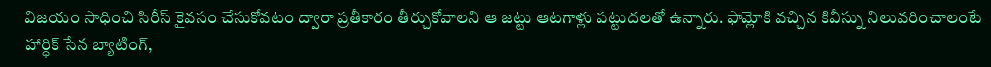విజయం సాధించి సిరీస్ కైవసం చేసుకోవటం ద్వారా ప్రతీకారం తీర్చుకోవాలని ఆ జట్టు ఆటగాళ్లు పట్టుదలతో ఉన్నారు. ఫామ్లోకి వచ్చిన కివీస్ను నిలువరించాలంటే హార్ధిక్ సేన బ్యాటింగ్,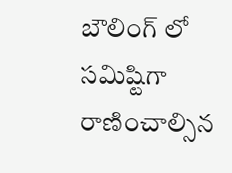బౌలింగ్ లో సమిష్టిగా రాణించాల్సిన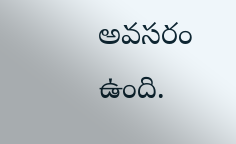అవసరం ఉంది.